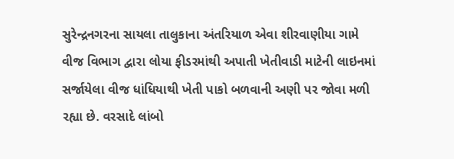સુરેન્દ્રનગરના સાયલા તાલુકાના અંતરિયાળ એવા શીરવાણીયા ગામે વીજ વિભાગ દ્વારા લોયા ફીડરમાંથી અપાતી ખેતીવાડી માટેની લાઇનમાં સર્જાયેલા વીજ ધાંધિયાથી ખેતી પાકો બળવાની અણી પર જોવા મળી રહ્યા છે. વરસાદે લાંબો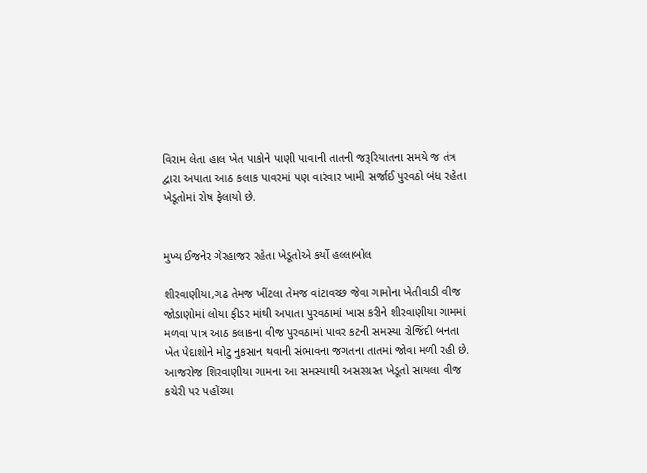વિરામ લેતા હાલ ખેત પાકોને પાણી પાવાની તાતની જરૂરિયાતના સમયે જ તંત્ર દ્વારા અપાતા આઠ કલાક પાવરમાં પણ વારંવાર ખામી સર્જાઈ પુરવઠો બંધ રહેતા ખેડૂતોમાં રોષ ફેલાયો છે.


મુખ્ય ઈજનેર ગેરહાજર રહેતા ખેડૂતોએ કર્યો હલ્લાબોલ

શીરવાણીયા,ગઢ તેમજ ખીંટલા તેમજ વાંટાવચ્છ જેવા ગામોના ખેતીવાડી વીજ જોડાણોમાં લોયા ફીડર માંથી અપાતા પુરવઠામાં ખાસ કરીને શીરવાણીયા ગામમાં મળવા પાત્ર આઠ કલાકના વીજ પુરવઠામાં પાવર કટની સમસ્યા રોજિંદી બનતા ખેત પેદાશોને મોટુ નુકસાન થવાની સંભાવના જગતના તાતમાં જોવા મળી રહી છે. આજરોજ શિરવાણીયા ગામના આ સમસ્યાથી અસરગ્રસ્ત ખેડૂતો સાયલા વીજ કચેરી પર પહોંચ્યા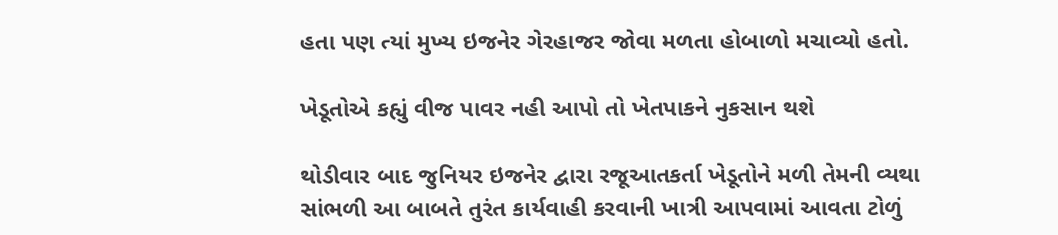હતા પણ ત્યાં મુખ્ય ઇજનેર ગેરહાજર જોવા મળતા હોબાળો મચાવ્યો હતો.

ખેડૂતોએ કહ્યું વીજ પાવર નહી આપો તો ખેતપાકને નુકસાન થશે

થોડીવાર બાદ જુનિયર ઇજનેર દ્વારા રજૂઆતકર્તા ખેડૂતોને મળી તેમની વ્યથા સાંભળી આ બાબતે તુરંત કાર્યવાહી કરવાની ખાત્રી આપવામાં આવતા ટોળું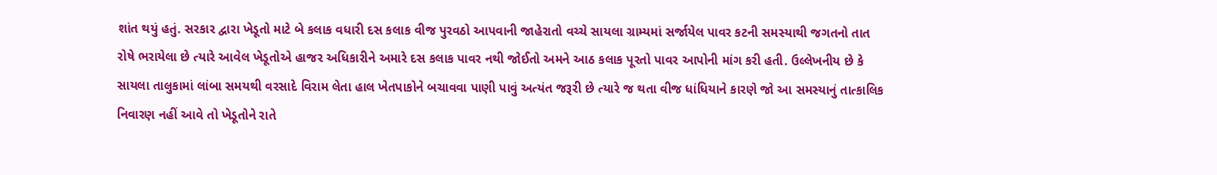શાંત થયું હતું. સરકાર દ્વારા ખેડૂતો માટે બે કલાક વધારી દસ કલાક વીજ પુરવઠો આપવાની જાહેરાતો વચ્ચે સાયલા ગ્રામ્યમાં સર્જાયેલ પાવર કટની સમસ્યાથી જગતનો તાત રોષે ભરાયેલા છે ત્યારે આવેલ ખેડૂતોએ હાજર અધિકારીને અમારે દસ કલાક પાવર નથી જોઈતો અમને આઠ કલાક પૂરતો પાવર આપોની માંગ કરી હતી. ઉલ્લેખનીય છે કે સાયલા તાલુકામાં લાંબા સમયથી વરસાદે વિરામ લેતા હાલ ખેતપાકોને બચાવવા પાણી પાવું અત્યંત જરૂરી છે ત્યારે જ થતા વીજ ધાંધિયાને કારણે જો આ સમસ્યાનું તાત્કાલિક નિવારણ નહીં આવે તો ખેડૂતોને રાતે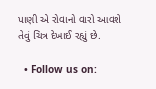પાણી એ રોવાનો વારો આવશે તેવું ચિત્ર દેખાઈ રહ્યું છે.

  • Follow us on: